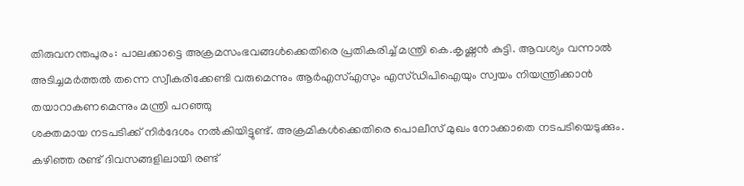തിരുവനന്തപുരം: പാലക്കാട്ടെ അക്രമസംഭവങ്ങൾക്കെതിരെ പ്രതികരിച്ച് മന്ത്രി കെ.കൃഷ്ണൻ കുട്ടി. ആവശ്യം വന്നാൽ അടിച്ചമർത്തൽ തന്നെ സ്വീകരിക്കേണ്ടി വരുമെന്നും ആർഎസ്എസും എസ്ഡിപിഐയും സ്വയം നിയന്ത്രിക്കാൻ തയാറാകണമെന്നും മന്ത്രി പറഞ്ഞു
ശക്തമായ നടപടിക്ക് നിർദേശം നൽകിയിട്ടുണ്ട്. അക്രമികൾക്കെതിരെ പൊലീസ് മുഖം നോക്കാതെ നടപടിയെടുക്കും.
കഴിഞ്ഞ രണ്ട് ദിവസങ്ങളിലായി രണ്ട്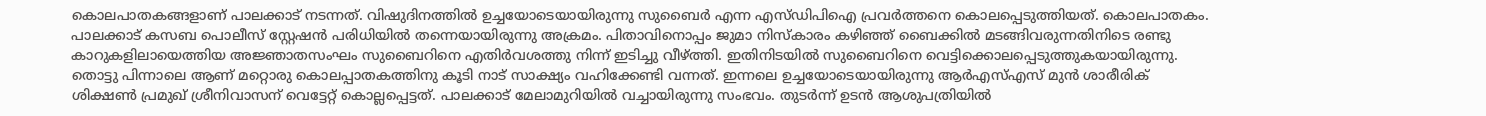കൊലപാതകങ്ങളാണ് പാലക്കാട് നടന്നത്. വിഷുദിനത്തിൽ ഉച്ചയോടെയായിരുന്നു സുബൈർ എന്ന എസ്ഡിപിഐ പ്രവർത്തനെ കൊലപ്പെടുത്തിയത്. കൊലപാതകം. പാലക്കാട് കസബ പൊലീസ് സ്റ്റേഷൻ പരിധിയിൽ തന്നെയായിരുന്നു അക്രമം. പിതാവിനൊപ്പം ജുമാ നിസ്കാരം കഴിഞ്ഞ് ബൈക്കിൽ മടങ്ങിവരുന്നതിനിടെ രണ്ടു കാറുകളിലായെത്തിയ അജ്ഞാതസംഘം സുബൈറിനെ എതിർവശത്തു നിന്ന് ഇടിച്ചു വീഴ്ത്തി. ഇതിനിടയിൽ സുബൈറിനെ വെട്ടിക്കൊലപ്പെടുത്തുകയായിരുന്നു.
തൊട്ടു പിന്നാലെ ആണ് മറ്റൊരു കൊലപ്പാതകത്തിനു കൂടി നാട് സാക്ഷ്യം വഹിക്കേണ്ടി വന്നത്. ഇന്നലെ ഉച്ചയോടെയായിരുന്നു ആർഎസ്എസ് മുൻ ശാരീരിക് ശിക്ഷൺ പ്രമുഖ് ശ്രീനിവാസന് വെട്ടേറ്റ് കൊല്ലപ്പെട്ടത്. പാലക്കാട് മേലാമുറിയിൽ വച്ചായിരുന്നു സംഭവം. തുടർന്ന് ഉടൻ ആശുപത്രിയിൽ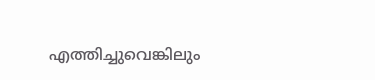എത്തിച്ചുവെങ്കിലും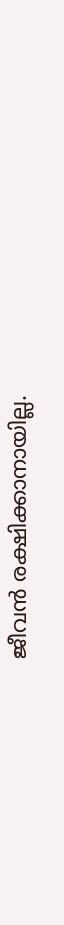ജീവൻ രക്ഷിക്കാനായില്ല.